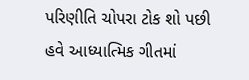પરિણીતિ ચોપરા ટોક શો પછી હવે આધ્યાત્મિક ગીતમાં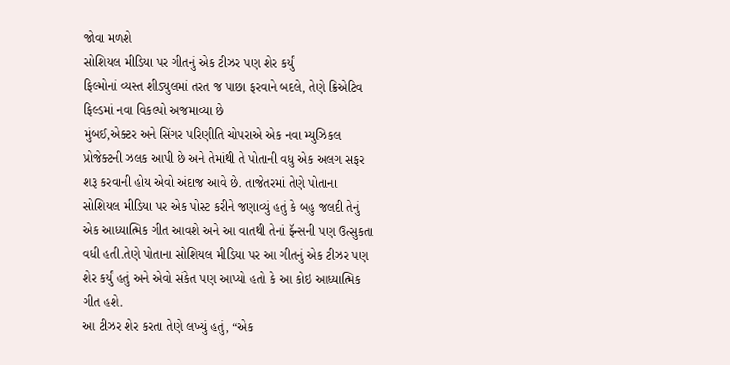જોવા મળશે
સોશિયલ મીડિયા પર ગીતનું એક ટીઝર પણ શેર કર્યું
ફિલ્મોનાં વ્યસ્ત શીડ્યુલમાં તરત જ પાછા ફરવાને બદલે, તેણે ક્રિએટિવ ફિલ્ડમાં નવા વિકલ્પો અજમાવ્યા છે
મુંબઈ,એક્ટર અને સિંગર પરિણીતિ ચોપરાએ એક નવા મ્યુઝિકલ પ્રોજેક્ટની ઝલક આપી છે અને તેમાંથી તે પોતાની વધુ એક અલગ સફર શરૂ કરવાની હોય એવો અંદાજ આવે છે. તાજેતરમાં તેણે પોતાના સોશિયલ મીડિયા પર એક પોસ્ટ કરીને જણાવ્યું હતું કે બહુ જલદી તેનું એક આધ્યાત્મિક ગીત આવશે અને આ વાતથી તેનાં ફૅન્સની પણ ઉત્સુકતા વધી હતી.તેણે પોતાના સોશિયલ મીડિયા પર આ ગીતનું એક ટીઝર પણ શેર કર્યું હતું અને એવો સંકેત પણ આપ્યો હતો કે આ કોઇ આધ્યાત્મિક ગીત હશે.
આ ટીઝર શેર કરતા તેણે લખ્યું હતું, “એક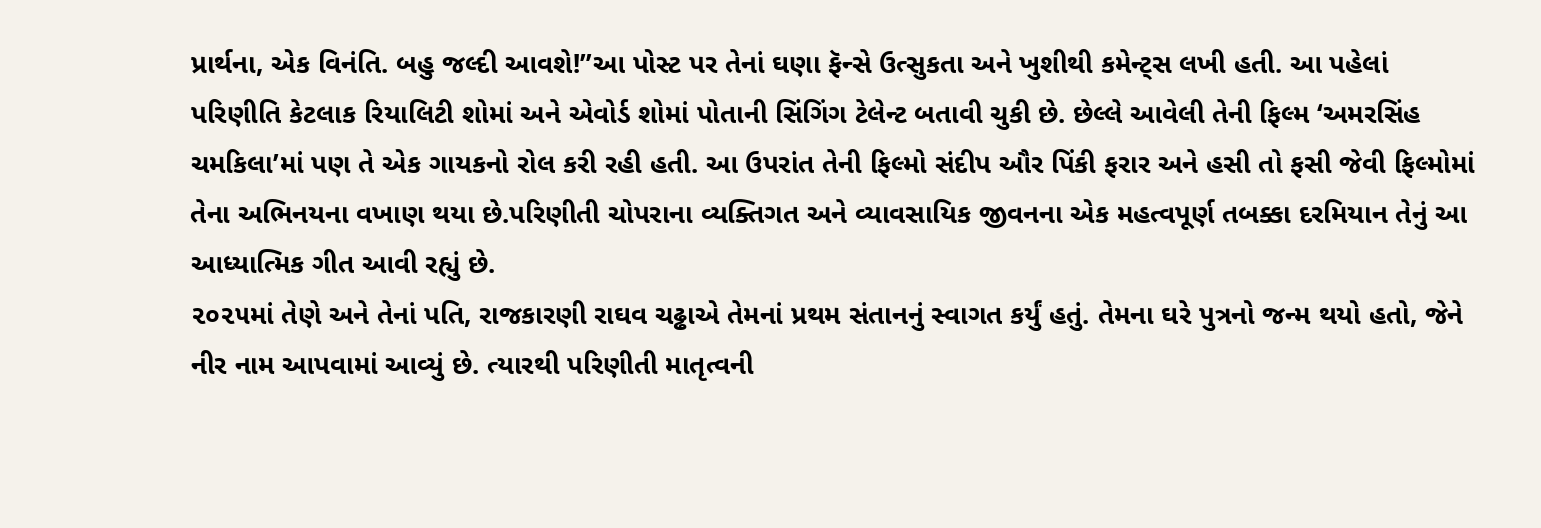પ્રાર્થના, એક વિનંતિ. બહુ જલ્દી આવશે!”આ પોસ્ટ પર તેનાં ઘણા ફૅન્સે ઉત્સુકતા અને ખુશીથી કમેન્ટ્સ લખી હતી. આ પહેલાં પરિણીતિ કેટલાક રિયાલિટી શોમાં અને એવોર્ડ શોમાં પોતાની સિંગિંગ ટેલેન્ટ બતાવી ચુકી છે. છેલ્લે આવેલી તેની ફિલ્મ ‘અમરસિંહ ચમકિલા’માં પણ તે એક ગાયકનો રોલ કરી રહી હતી. આ ઉપરાંત તેની ફિલ્મો સંદીપ ઔર પિંકી ફરાર અને હસી તો ફસી જેવી ફિલ્મોમાં તેના અભિનયના વખાણ થયા છે.પરિણીતી ચોપરાના વ્યક્તિગત અને વ્યાવસાયિક જીવનના એક મહત્વપૂર્ણ તબક્કા દરમિયાન તેનું આ આધ્યાત્મિક ગીત આવી રહ્યું છે.
૨૦૨૫માં તેણે અને તેનાં પતિ, રાજકારણી રાઘવ ચઢ્ઢાએ તેમનાં પ્રથમ સંતાનનું સ્વાગત કર્યું હતું. તેમના ઘરે પુત્રનો જન્મ થયો હતો, જેને નીર નામ આપવામાં આવ્યું છે. ત્યારથી પરિણીતી માતૃત્વની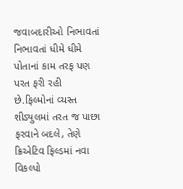જવાબદારીઓ નિભાવતાં નિભાવતાં ધીમે ધીમે પોતાનાં કામ તરફ પણ પરત ફરી રહી છે.ફિલ્મોનાં વ્યસ્ત શીડ્યુલમાં તરત જ પાછા ફરવાને બદલે, તેણે ક્રિએટિવ ફિલ્ડમાં નવા વિકલ્પો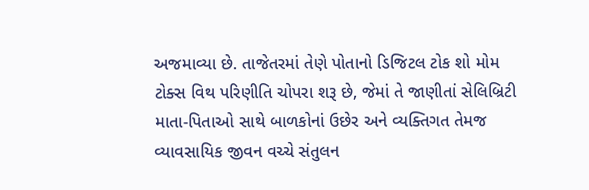અજમાવ્યા છે. તાજેતરમાં તેણે પોતાનો ડિજિટલ ટોક શો મોમ ટોક્સ વિથ પરિણીતિ ચોપરા શરૂ છે, જેમાં તે જાણીતાં સેલિબ્રિટી માતા-પિતાઓ સાથે બાળકોનાં ઉછેર અને વ્યક્તિગત તેમજ વ્યાવસાયિક જીવન વચ્ચે સંતુલન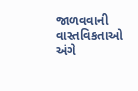જાળવવાની વાસ્તવિકતાઓ અંગે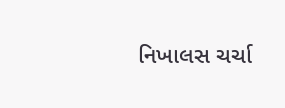નિખાલસ ચર્ચા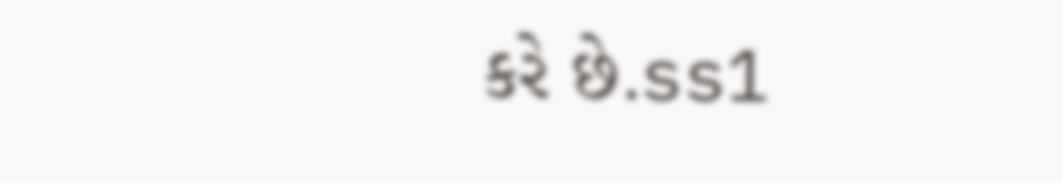કરે છે.ss1